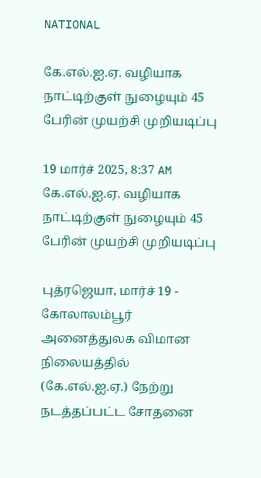NATIONAL

கே.எல்.ஐ.ஏ. வழியாக நாட்டிற்குள் நுழையும் 45 பேரின் முயற்சி முறியடிப்பு

19 மார்ச் 2025, 8:37 AM
கே.எல்.ஐ.ஏ. வழியாக நாட்டிற்குள் நுழையும் 45 பேரின் முயற்சி முறியடிப்பு

புத்ரஜெயா, மார்ச் 19 - கோலாலம்பூர் அனைத்துலக விமான நிலையத்தில் (கே.எல்.ஐ.ஏ.) நேற்று நடத்தப்பட்ட சோதனை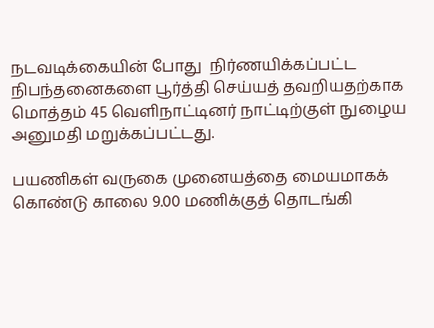நடவடிக்கையின் போது  நிர்ணயிக்கப்பட்ட நிபந்தனைகளை பூர்த்தி செய்யத் தவறியதற்காக மொத்தம் 45 வெளிநாட்டினர் நாட்டிற்குள் நுழைய அனுமதி மறுக்கப்பட்டது.

பயணிகள் வருகை முனையத்தை மையமாகக் கொண்டு காலை 9.00 மணிக்குத் தொடங்கி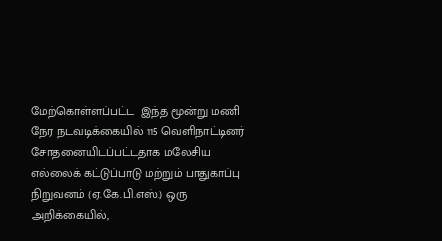மேற்கொள்ளப்பட்ட  இந்த மூன்று மணி நேர நடவடிக்கையில் 115 வெளிநாட்டினர் சோதனையிடப்பட்டதாக மலேசிய எல்லைக் கட்டுப்பாடு மற்றும் பாதுகாப்பு நிறுவனம் (ஏ.கே.பி.எஸ்.) ஒரு அறிக்கையில்,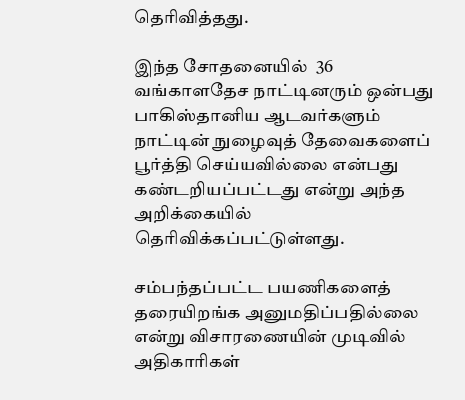தெரிவித்தது.

இந்த சோதனையில்  36 வங்காளதேச நாட்டினரும் ஒன்பது பாகிஸ்தானிய ஆடவர்களும்  நாட்டின் நுழைவுத் தேவைகளைப் பூர்த்தி செய்யவில்லை என்பது கண்டறியப்பட்டது என்று அந்த அறிக்கையில்  தெரிவிக்கப்பட்டுள்ளது.

சம்பந்தப்பட்ட பயணிகளைத்  தரையிறங்க அனுமதிப்பதில்லை என்று விசாரணையின் முடிவில் அதிகாரிகள்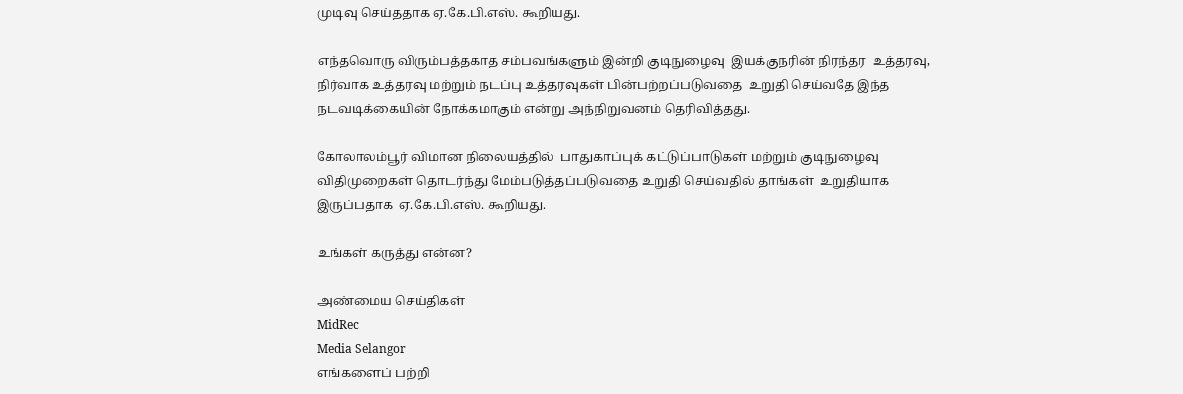முடிவு செய்ததாக ஏ.கே.பி.எஸ். கூறியது.

எந்தவொரு விரும்பத்தகாத சம்பவங்களும் இன்றி குடிநுழைவு  இயக்குநரின் நிரந்தர  உத்தரவு, நிர்வாக உத்தரவு மற்றும் நடப்பு உத்தரவுகள் பின்பற்றப்படுவதை  உறுதி செய்வதே இந்த நடவடிக்கையின் நோக்கமாகும் என்று அந்நிறுவனம் தெரிவித்தது.

கோலாலம்பூர் விமான நிலையத்தில்  பாதுகாப்புக் கட்டுப்பாடுகள் மற்றும் குடிநுழைவு விதிமுறைகள் தொடர்ந்து மேம்படுத்தப்படுவதை உறுதி செய்வதில் தாங்கள்  உறுதியாக இருப்பதாக  ஏ.கே.பி.எஸ். கூறியது.

உங்கள் கருத்து என்ன?

அண்மைய செய்திகள்
MidRec
Media Selangor
எங்களைப் பற்றி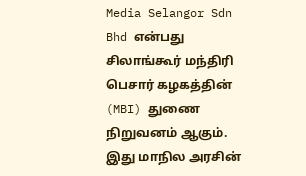Media Selangor Sdn Bhd என்பது சிலாங்கூர் மந்திரி பெசார் கழகத்தின் (MBI) துணை நிறுவனம் ஆகும். இது மாநில அரசின்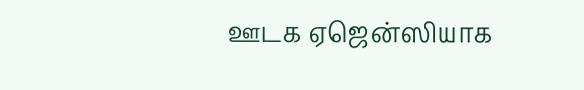ஊடக ஏஜென்ஸியாக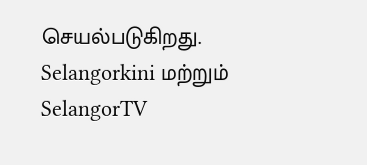செயல்படுகிறது. Selangorkini மற்றும் SelangorTV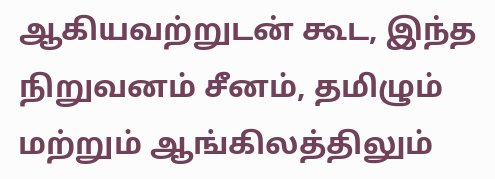ஆகியவற்றுடன் கூட, இந்த நிறுவனம் சீனம், தமிழும் மற்றும் ஆங்கிலத்திலும்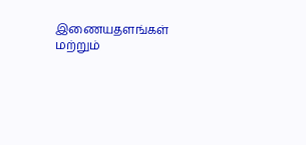இணையதளங்கள் மற்றும்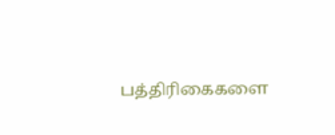பத்திரிகைகளை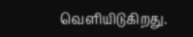வெளியிடுகிறது.